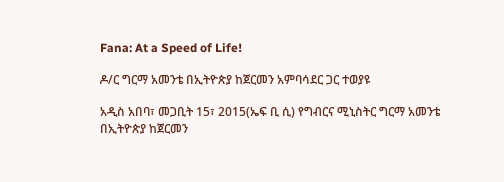Fana: At a Speed of Life!

ዶ/ር ግርማ አመንቴ በኢትዮጵያ ከጀርመን አምባሳደር ጋር ተወያዩ

አዲስ አበባ፣ መጋቢት 15፣ 2015(ኤፍ ቢ ሲ) የግብርና ሚኒስትር ግርማ አመንቴ በኢትዮጵያ ከጀርመን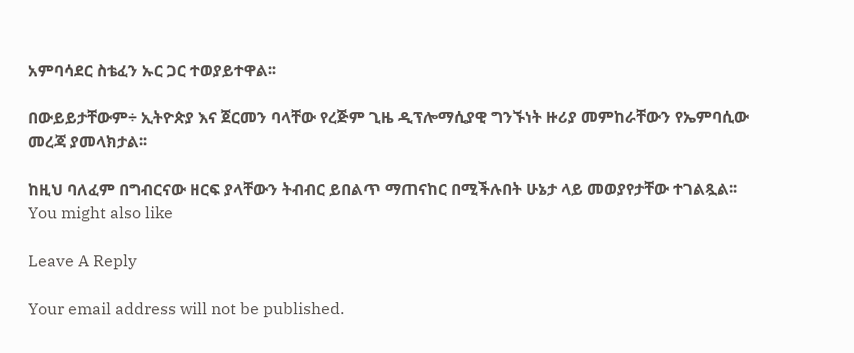አምባሳደር ስቴፈን ኡር ጋር ተወያይተዋል፡፡

በውይይታቸውም÷ ኢትዮጵያ እና ጀርመን ባላቸው የረጅም ጊዜ ዲፕሎማሲያዊ ግንኙነት ዙሪያ መምከራቸውን የኤምባሲው መረጃ ያመላክታል፡፡

ከዚህ ባለፈም በግብርናው ዘርፍ ያላቸውን ትብብር ይበልጥ ማጠናከር በሚችሉበት ሁኔታ ላይ መወያየታቸው ተገልጿል፡፡
You might also like

Leave A Reply

Your email address will not be published.